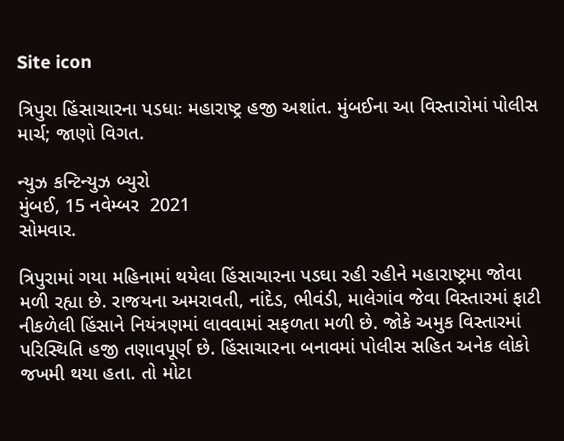Site icon

ત્રિપુરા હિંસાચારના પડધાઃ મહારાષ્ટ્ર હજી અશાંત. મુંબઈના આ વિસ્તારોમાં પોલીસ માર્ચ; જાણો વિગત.

ન્યુઝ કન્ટિન્યુઝ બ્યુરો
મુંબઈ, 15 નવેમ્બર  2021
સોમવાર.

ત્રિપુરામાં ગયા મહિનામાં થયેલા હિંસાચારના પડઘા રહી રહીને મહારાષ્ટ્રમા જોવા મળી રહ્યા છે. રાજયના અમરાવતી, નાંદેડ, ભીવંડી, માલેગાંવ જેવા વિસ્તારમાં ફાટી નીકળેલી હિંસાને નિયંત્રણમાં લાવવામાં સફળતા મળી છે. જોકે અમુક વિસ્તારમાં પરિસ્થિતિ હજી તણાવપૂર્ણ છે. હિંસાચારના બનાવમાં પોલીસ સહિત અનેક લોકો જખમી થયા હતા. તો મોટા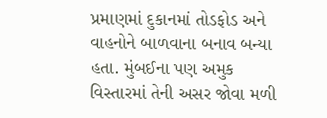પ્રમાણમાં દુકાનમાં તોડફોડ અને વાહનોને બાળવાના બનાવ બન્યા હતા. મુંબઈના પણ અમુક વિસ્તારમાં તેની અસર જોવા મળી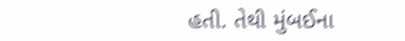હતી. તેથી મુંબઈના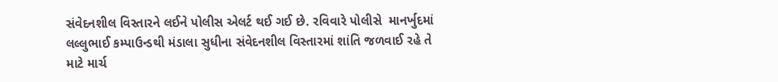સંવેદનશીલ વિસ્તારને લઈને પોલીસ એલર્ટ થઈ ગઈ છે. રવિવારે પોલીસે  માનર્ખુદમાં લલ્લુભાઈ કમ્પાઉન્ડથી મંડાલા સુધીના સંવેદનશીલ વિસ્તારમાં શાંતિ જળવાઈ રહે તે માટે માર્ચ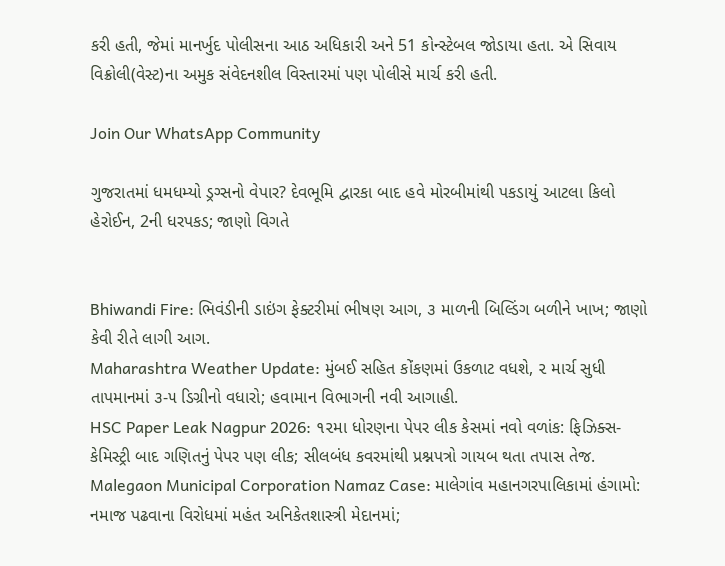કરી હતી, જેમાં માનર્ખુદ પોલીસના આઠ અધિકારી અને 51 કોન્સ્ટેબલ જોડાયા હતા. એ સિવાય વિક્રોલી(વેસ્ટ)ના અમુક સંવેદનશીલ વિસ્તારમાં પણ પોલીસે માર્ચ કરી હતી.

Join Our WhatsApp Community

ગુજરાતમાં ધમધમ્યો ડ્રગ્સનો વેપાર? દેવભૂમિ દ્વારકા બાદ હવે મોરબીમાંથી પકડાયું આટલા કિલો હેરોઈન, 2ની ધરપકડ; જાણો વિગતે


Bhiwandi Fire: ભિવંડીની ડાઇંગ ફેક્ટરીમાં ભીષણ આગ, ૩ માળની બિલ્ડિંગ બળીને ખાખ; જાણો કેવી રીતે લાગી આગ.
Maharashtra Weather Update: મુંબઈ સહિત કોંકણમાં ઉકળાટ વધશે, ૨ માર્ચ સુધી તાપમાનમાં ૩-૫ ડિગ્રીનો વધારો; હવામાન વિભાગની નવી આગાહી.
HSC Paper Leak Nagpur 2026: ૧૨મા ધોરણના પેપર લીક કેસમાં નવો વળાંક: ફિઝિક્સ-કેમિસ્ટ્રી બાદ ગણિતનું પેપર પણ લીક; સીલબંધ કવરમાંથી પ્રશ્નપત્રો ગાયબ થતા તપાસ તેજ.
Malegaon Municipal Corporation Namaz Case: માલેગાંવ મહાનગરપાલિકામાં હંગામો: નમાજ પઢવાના વિરોધમાં મહંત અનિકેતશાસ્ત્રી મેદાનમાં;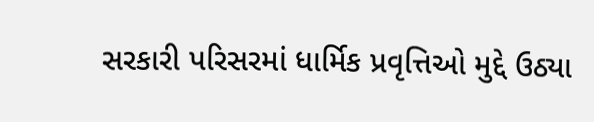સરકારી પરિસરમાં ધાર્મિક પ્રવૃત્તિઓ મુદ્દે ઉઠ્યા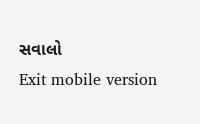સવાલો
Exit mobile version